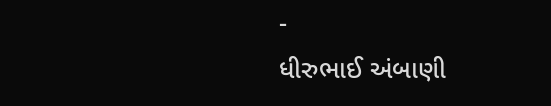-
ધીરુભાઈ અંબાણી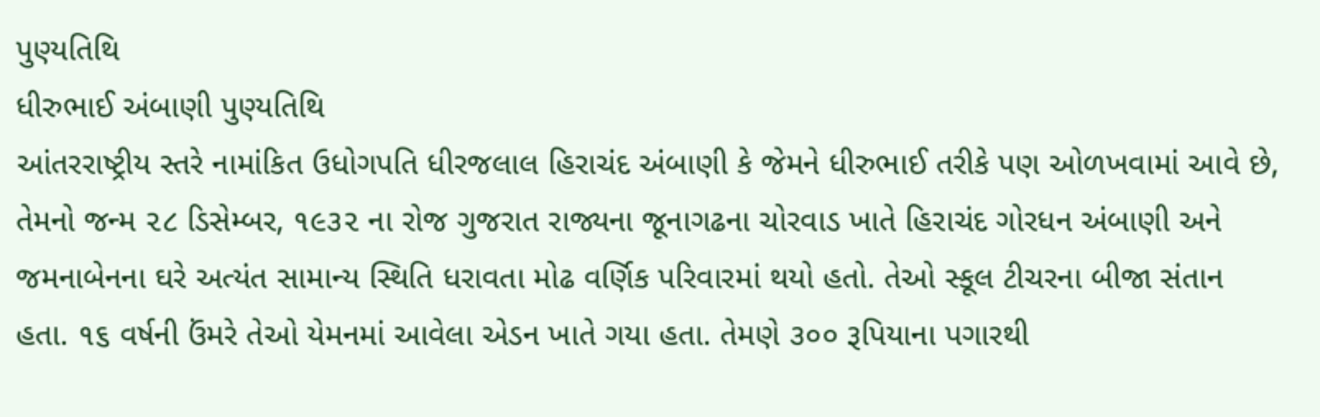પુણ્યતિથિ
ધીરુભાઈ અંબાણી પુણ્યતિથિ
આંતરરાષ્ટ્રીય સ્તરે નામાંકિત ઉધોગપતિ ધીરજલાલ હિરાચંદ અંબાણી કે જેમને ધીરુભાઈ તરીકે પણ ઓળખવામાં આવે છે, તેમનો જન્મ ૨૮ ડિસેમ્બર, ૧૯૩૨ ના રોજ ગુજરાત રાજ્યના જૂનાગઢના ચોરવાડ ખાતે હિરાચંદ ગોરધન અંબાણી અને જમનાબેનના ઘરે અત્યંત સામાન્ય સ્થિતિ ધરાવતા મોઢ વર્ણિક પરિવારમાં થયો હતો. તેઓ સ્કૂલ ટીચરના બીજા સંતાન હતા. ૧૬ વર્ષની ઉંમરે તેઓ યેમનમાં આવેલા એડન ખાતે ગયા હતા. તેમણે ૩૦૦ રૂપિયાના પગારથી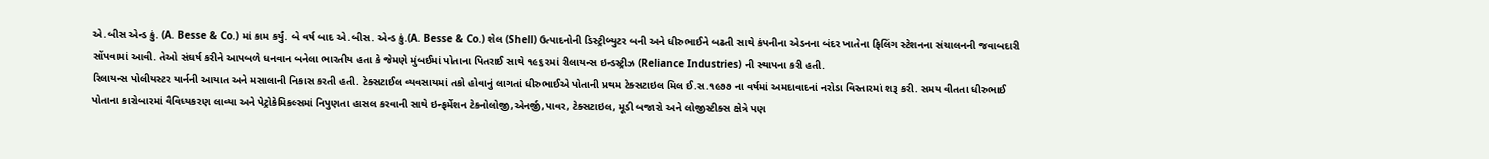એ.બીસ એન્ડ કું. (A. Besse & Co.) માં કામ કર્યું. બે વર્ષ બાદ એ.બીસ. એન્ડ કું.(A. Besse & Co.) શેલ (Shell) ઉત્પાદનોની ડિસ્ટ્રીબ્યુટર બની અને ધીરુભાઈને બઢતી સાથે કંપનીના એડનના બંદર ખાતેના ફિલિંગ સ્ટેશનના સંચાલનની જવાબદારી સોંપવામાં આવી. તેઓ સંઘર્ષ કરીને આપબળે ધનવાન બનેલા ભારતીય હતા કે જેમણે મુંબઈમાં પોતાના પિતરાઈ સાથે ૧૯૬૨માં રીલાયન્સ ઇન્ડસ્ટ્રીઝ (Reliance Industries) ની સ્થાપના કરી હતી.
રિલાયન્સ પોલીયસ્ટર યાર્નની આયાત અને મસાલાની નિકાસ કરતી હતી. ટેક્સટાઈલ વ્યવસાયમાં તકો હોવાનું લાગતાં ધીરુભાઈએ પોતાની પ્રથમ ટેક્સટાઇલ મિલ ઈ.સ.૧૯૭૭ ના વર્ષમાં અમદાવાદનાં નરોડા વિસ્તારમાં શરૂ કરી. સમય વીતતા ધીરુભાઈ પોતાના કારોબારમાં વૈવિધ્યકરણ લાવ્યા અને પેટ્રોકેમિકલ્સમાં નિપુણતા હાસલ કરવાની સાથે ઇન્ફર્મેશન ટેકનોલોજી,એનર્જી,પાવર, ટેક્સટાઇલ, મૂડી બજારો અને લોજીસ્ટીક્સ ક્ષેત્રે પણ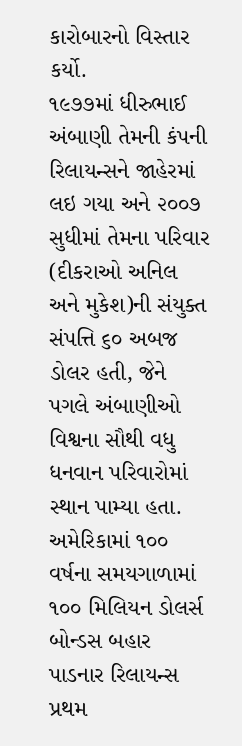કારોબારનો વિસ્તાર કર્યો.
૧૯૭૭માં ધીરુભાઈ અંબાણી તેમની કંપની રિલાયન્સને જાહેરમાં લઇ ગયા અને ૨૦૦૭ સુધીમાં તેમના પરિવાર (દીકરાઓ અનિલ અને મુકેશ)ની સંયુક્ત સંપત્તિ ૬૦ અબજ ડોલર હતી, જેને પગલે અંબાણીઓ વિશ્વના સૌથી વધુ ધનવાન પરિવારોમાં સ્થાન પામ્યા હતા. અમેરિકામાં ૧૦૦ વર્ષના સમયગાળામાં ૧૦૦ મિલિયન ડોલર્સ બોન્ડસ બહાર પાડનાર રિલાયન્સ પ્રથમ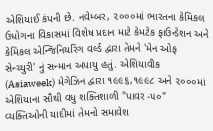એશિયાઈ કંપની છે. નવેમ્બર, ૨૦૦૦માં ભારતના કેમિકલ ઉધોગના વિકાસમાં વિશેષ પ્રદાન માટે કેમટેક ફાઉન્ડેશન અને કેમિકલ એન્જિનિયરિંગ વર્લ્ડ દ્વારા તેમને 'મેન ઓફ સેન્ચ્યુરી' નું સન્માન અપાયુ હતું. એશિયાવીક (Asiaweek) મેગેઝિન દ્વારા ૧૯૯૬,૧૯૯૮ અને ૨૦૦૦માં એશિયાના સૌથી વધુ શક્તિશાળી "પાવર -૫૦" વ્યક્તિઓની યાદીમાં તેમનો સમાવેશ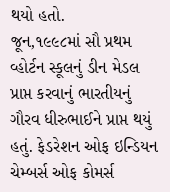થયો હતો.
જૂન,૧૯૯૮માં સૌ પ્રથમ વ્હોર્ટન સ્કૂલનું ડીન મેડલ પ્રાપ્ત કરવાનું ભારતીયનું ગૌરવ ધીરુભાઈને પ્રાપ્ત થયું હતું. ફેડરેશન ઓફ ઇન્ડિયન ચેમ્બર્સ ઓફ કોમર્સ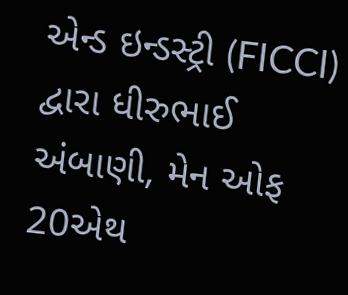એન્ડ ઇન્ડસ્ટ્રી (FICCI) દ્વારા ધીરુભાઈ અંબાણી, મેન ઓફ 20એથ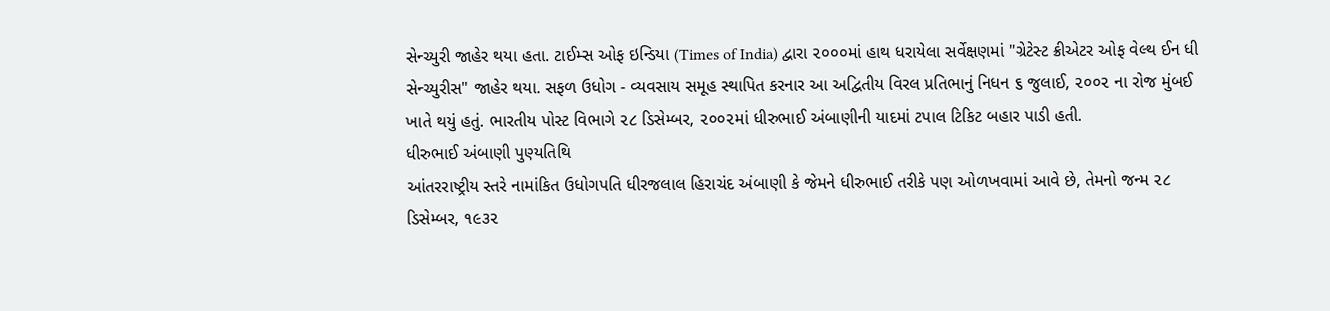સેન્ચ્યુરી જાહેર થયા હતા. ટાઈમ્સ ઓફ ઇન્ડિયા (Times of India) દ્વારા ૨૦૦૦માં હાથ ધરાયેલા સર્વેક્ષણમાં "ગ્રેટેસ્ટ ક્રીએટર ઓફ વેલ્થ ઈન ધી સેન્ચ્યુરીસ" જાહેર થયા. સફળ ઉધોગ - વ્યવસાય સમૂહ સ્થાપિત કરનાર આ અદ્વિતીય વિરલ પ્રતિભાનું નિધન ૬ જુલાઈ, ૨૦૦૨ ના રોજ મુંબઈ ખાતે થયું હતું. ભારતીય પોસ્ટ વિભાગે ૨૮ ડિસેમ્બર, ૨૦૦૨માં ધીરુભાઈ અંબાણીની યાદમાં ટપાલ ટિકિટ બહાર પાડી હતી.
ધીરુભાઈ અંબાણી પુણ્યતિથિ
આંતરરાષ્ટ્રીય સ્તરે નામાંકિત ઉધોગપતિ ધીરજલાલ હિરાચંદ અંબાણી કે જેમને ધીરુભાઈ તરીકે પણ ઓળખવામાં આવે છે, તેમનો જન્મ ૨૮ ડિસેમ્બર, ૧૯૩૨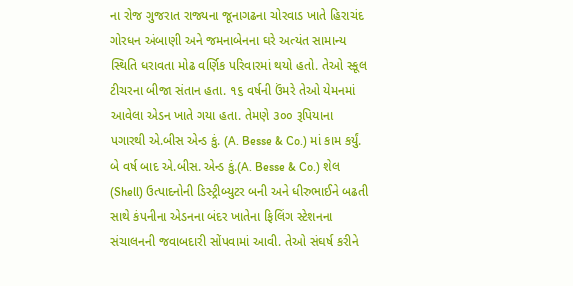ના રોજ ગુજરાત રાજ્યના જૂનાગઢના ચોરવાડ ખાતે હિરાચંદ ગોરધન અંબાણી અને જમનાબેનના ઘરે અત્યંત સામાન્ય સ્થિતિ ધરાવતા મોઢ વર્ણિક પરિવારમાં થયો હતો. તેઓ સ્કૂલ ટીચરના બીજા સંતાન હતા. ૧૬ વર્ષની ઉંમરે તેઓ યેમનમાં આવેલા એડન ખાતે ગયા હતા. તેમણે ૩૦૦ રૂપિયાના પગારથી એ.બીસ એન્ડ કું. (A. Besse & Co.) માં કામ કર્યું. બે વર્ષ બાદ એ.બીસ. એન્ડ કું.(A. Besse & Co.) શેલ (Shell) ઉત્પાદનોની ડિસ્ટ્રીબ્યુટર બની અને ધીરુભાઈને બઢતી સાથે કંપનીના એડનના બંદર ખાતેના ફિલિંગ સ્ટેશનના સંચાલનની જવાબદારી સોંપવામાં આવી. તેઓ સંઘર્ષ કરીને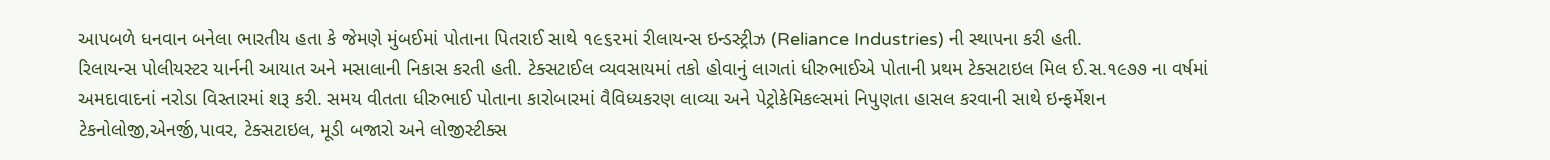આપબળે ધનવાન બનેલા ભારતીય હતા કે જેમણે મુંબઈમાં પોતાના પિતરાઈ સાથે ૧૯૬૨માં રીલાયન્સ ઇન્ડસ્ટ્રીઝ (Reliance Industries) ની સ્થાપના કરી હતી.
રિલાયન્સ પોલીયસ્ટર યાર્નની આયાત અને મસાલાની નિકાસ કરતી હતી. ટેક્સટાઈલ વ્યવસાયમાં તકો હોવાનું લાગતાં ધીરુભાઈએ પોતાની પ્રથમ ટેક્સટાઇલ મિલ ઈ.સ.૧૯૭૭ ના વર્ષમાં અમદાવાદનાં નરોડા વિસ્તારમાં શરૂ કરી. સમય વીતતા ધીરુભાઈ પોતાના કારોબારમાં વૈવિધ્યકરણ લાવ્યા અને પેટ્રોકેમિકલ્સમાં નિપુણતા હાસલ કરવાની સાથે ઇન્ફર્મેશન ટેકનોલોજી,એનર્જી,પાવર, ટેક્સટાઇલ, મૂડી બજારો અને લોજીસ્ટીક્સ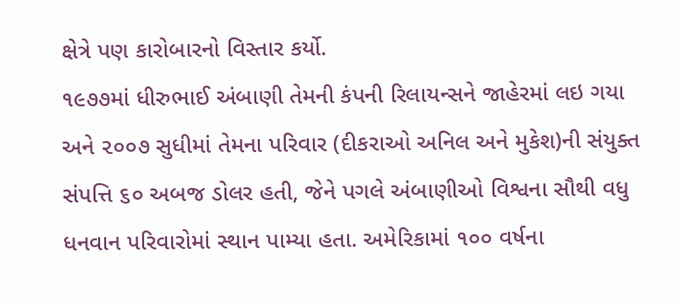ક્ષેત્રે પણ કારોબારનો વિસ્તાર કર્યો.
૧૯૭૭માં ધીરુભાઈ અંબાણી તેમની કંપની રિલાયન્સને જાહેરમાં લઇ ગયા અને ૨૦૦૭ સુધીમાં તેમના પરિવાર (દીકરાઓ અનિલ અને મુકેશ)ની સંયુક્ત સંપત્તિ ૬૦ અબજ ડોલર હતી, જેને પગલે અંબાણીઓ વિશ્વના સૌથી વધુ ધનવાન પરિવારોમાં સ્થાન પામ્યા હતા. અમેરિકામાં ૧૦૦ વર્ષના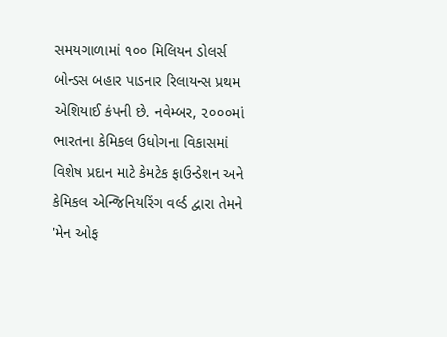સમયગાળામાં ૧૦૦ મિલિયન ડોલર્સ બોન્ડસ બહાર પાડનાર રિલાયન્સ પ્રથમ એશિયાઈ કંપની છે. નવેમ્બર, ૨૦૦૦માં ભારતના કેમિકલ ઉધોગના વિકાસમાં વિશેષ પ્રદાન માટે કેમટેક ફાઉન્ડેશન અને કેમિકલ એન્જિનિયરિંગ વર્લ્ડ દ્વારા તેમને 'મેન ઓફ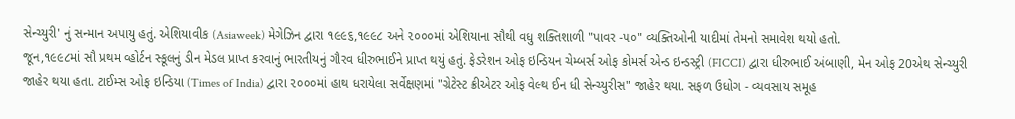સેન્ચ્યુરી' નું સન્માન અપાયુ હતું. એશિયાવીક (Asiaweek) મેગેઝિન દ્વારા ૧૯૯૬,૧૯૯૮ અને ૨૦૦૦માં એશિયાના સૌથી વધુ શક્તિશાળી "પાવર -૫૦" વ્યક્તિઓની યાદીમાં તેમનો સમાવેશ થયો હતો.
જૂન,૧૯૯૮માં સૌ પ્રથમ વ્હોર્ટન સ્કૂલનું ડીન મેડલ પ્રાપ્ત કરવાનું ભારતીયનું ગૌરવ ધીરુભાઈને પ્રાપ્ત થયું હતું. ફેડરેશન ઓફ ઇન્ડિયન ચેમ્બર્સ ઓફ કોમર્સ એન્ડ ઇન્ડસ્ટ્રી (FICCI) દ્વારા ધીરુભાઈ અંબાણી, મેન ઓફ 20એથ સેન્ચ્યુરી જાહેર થયા હતા. ટાઈમ્સ ઓફ ઇન્ડિયા (Times of India) દ્વારા ૨૦૦૦માં હાથ ધરાયેલા સર્વેક્ષણમાં "ગ્રેટેસ્ટ ક્રીએટર ઓફ વેલ્થ ઈન ધી સેન્ચ્યુરીસ" જાહેર થયા. સફળ ઉધોગ - વ્યવસાય સમૂહ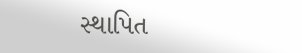સ્થાપિત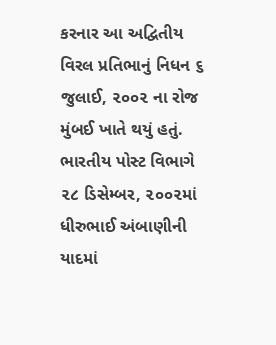કરનાર આ અદ્વિતીય વિરલ પ્રતિભાનું નિધન ૬ જુલાઈ, ૨૦૦૨ ના રોજ મુંબઈ ખાતે થયું હતું. ભારતીય પોસ્ટ વિભાગે ૨૮ ડિસેમ્બર, ૨૦૦૨માં ધીરુભાઈ અંબાણીની યાદમાં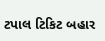ટપાલ ટિકિટ બહાર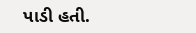પાડી હતી.